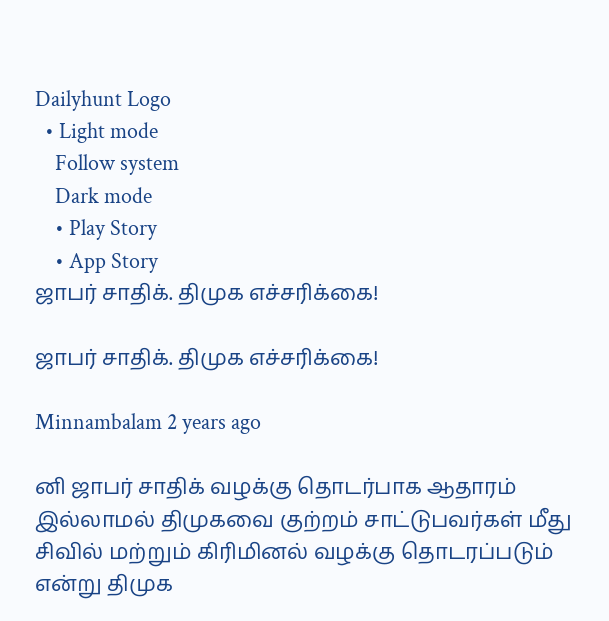Dailyhunt Logo
  • Light mode
    Follow system
    Dark mode
    • Play Story
    • App Story
ஜாபர் சாதிக். திமுக எச்சரிக்கை!

ஜாபர் சாதிக். திமுக எச்சரிக்கை!

Minnambalam 2 years ago

னி ஜாபர் சாதிக் வழக்கு தொடர்பாக ஆதாரம் இல்லாமல் திமுகவை குற்றம் சாட்டுபவர்கள் மீது சிவில் மற்றும் கிரிமினல் வழக்கு தொடரப்படும் என்று திமுக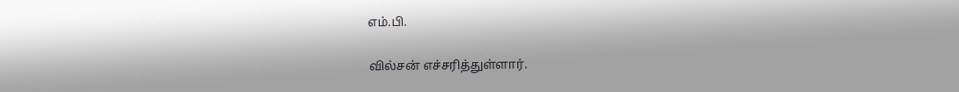எம்.பி.

வில்சன் எச்சரித்துள்ளார்.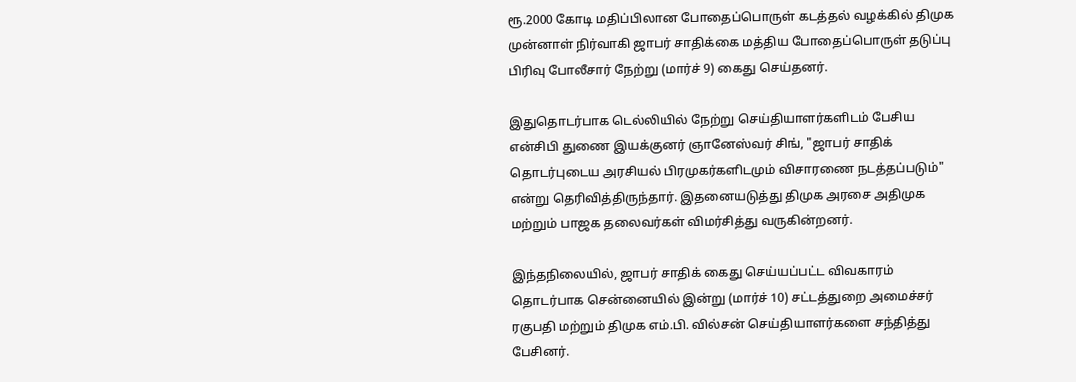ரூ.2000 கோடி மதிப்பிலான போதைப்பொருள் கடத்தல் வழக்கில் திமுக முன்னாள் நிர்வாகி ஜாபர் சாதிக்கை மத்திய போதைப்பொருள் தடுப்பு பிரிவு போலீசார் நேற்று (மார்ச் 9) கைது செய்தனர்.

இதுதொடர்பாக டெல்லியில் நேற்று செய்தியாளர்களிடம் பேசிய என்சிபி துணை இயக்குனர் ஞானேஸ்வர் சிங், "ஜாபர் சாதிக் தொடர்புடைய அரசியல் பிரமுகர்களிடமும் விசாரணை நடத்தப்படும்" என்று தெரிவித்திருந்தார். இதனையடுத்து திமுக அரசை அதிமுக மற்றும் பாஜக தலைவர்கள் விமர்சித்து வருகின்றனர்.

இந்தநிலையில், ஜாபர் சாதிக் கைது செய்யப்பட்ட விவகாரம் தொடர்பாக சென்னையில் இன்று (மார்ச் 10) சட்டத்துறை அமைச்சர் ரகுபதி மற்றும் திமுக எம்.பி. வில்சன் செய்தியாளர்களை சந்தித்து பேசினர்.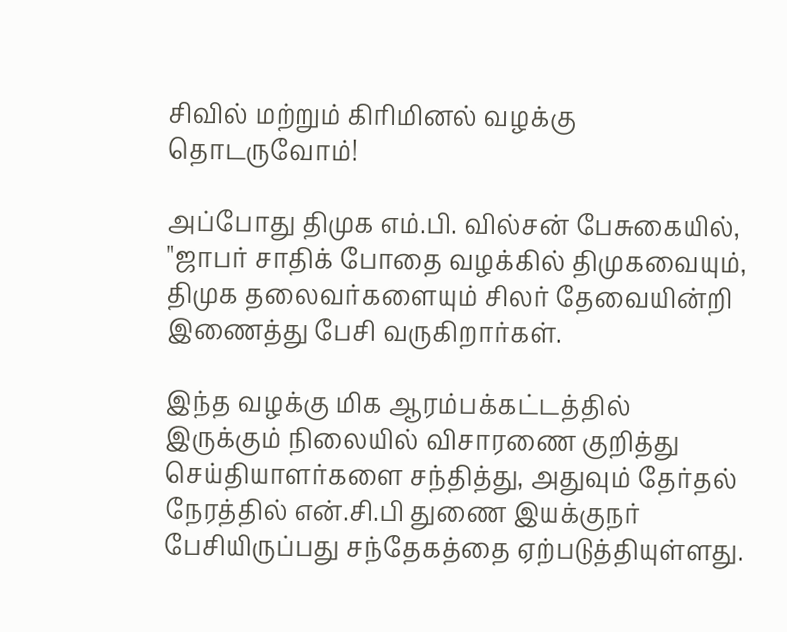சிவில் மற்றும் கிரிமினல் வழக்கு தொடருவோம்!

அப்போது திமுக எம்.பி. வில்சன் பேசுகையில், "ஜாபர் சாதிக் போதை வழக்கில் திமுகவையும், திமுக தலைவர்களையும் சிலர் தேவையின்றி இணைத்து பேசி வருகிறார்கள்.

இந்த வழக்கு மிக ஆரம்பக்கட்டத்தில் இருக்கும் நிலையில் விசாரணை குறித்து செய்தியாளர்களை சந்தித்து, அதுவும் தேர்தல் நேரத்தில் என்.சி.பி துணை இயக்குநர் பேசியிருப்பது சந்தேகத்தை ஏற்படுத்தியுள்ளது.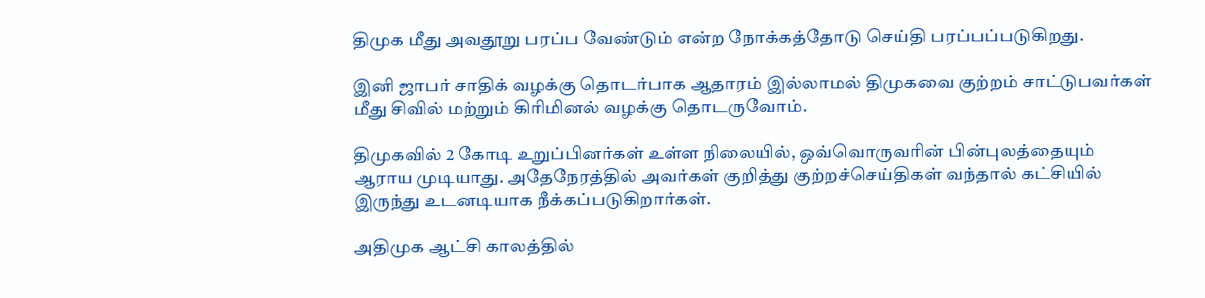திமுக மீது அவதூறு பரப்ப வேண்டும் என்ற நோக்கத்தோடு செய்தி பரப்பப்படுகிறது.

இனி ஜாபர் சாதிக் வழக்கு தொடர்பாக ஆதாரம் இல்லாமல் திமுகவை குற்றம் சாட்டுபவர்கள் மீது சிவில் மற்றும் கிரிமினல் வழக்கு தொடருவோம்.

திமுகவில் 2 கோடி உறுப்பினர்கள் உள்ள நிலையில், ஒவ்வொருவரின் பின்புலத்தையும் ஆராய முடியாது. அதேநேரத்தில் அவர்கள் குறித்து குற்றச்செய்திகள் வந்தால் கட்சியில் இருந்து உடனடியாக நீக்கப்படுகிறார்கள்.

அதிமுக ஆட்சி காலத்தில்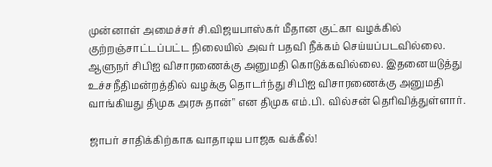முன்னாள் அமைச்சர் சி.விஜயபாஸ்கர் மீதான குட்கா வழக்கில் குற்றஞ்சாட்டப்பட்ட நிலையில் அவர் பதவி நீக்கம் செய்யப்படவில்லை. ஆளுநர் சிபிஐ விசாரணைக்கு அனுமதி கொடுக்கவில்லை. இதனையடுத்து உச்சநீதிமன்றத்தில் வழக்கு தொடர்ந்து சிபிஐ விசாரணைக்கு அனுமதி வாங்கியது திமுக அரசு தான்" என திமுக எம்.பி. வில்சன் தெரிவித்துள்ளார்.

ஜாபர் சாதிக்கிற்காக வாதாடிய பாஜக வக்கீல்!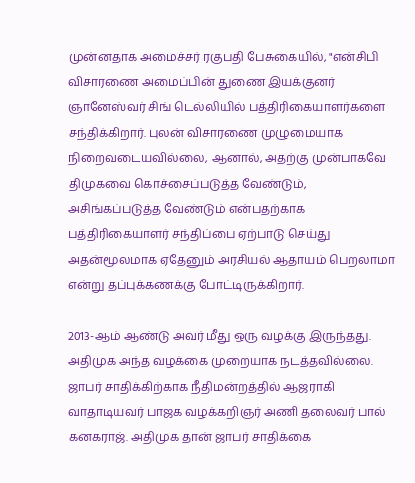முன்னதாக அமைச்சர் ரகுபதி பேசுகையில், "என்சிபி விசாரணை அமைப்பின் துணை இயக்குனர் ஞானேஸ்வர் சிங் டெல்லியில் பத்திரிகையாளர்களை சந்திக்கிறார். புலன் விசாரணை முழுமையாக நிறைவடையவில்லை, ஆனால், அதற்கு முன்பாகவே திமுகவை கொச்சைப்படுத்த வேண்டும், அசிங்கப்படுத்த வேண்டும் என்பதற்காக பத்திரிகையாளர் சந்திப்பை ஏற்பாடு செய்து அதன்மூலமாக ஏதேனும் அரசியல் ஆதாயம் பெறலாமா என்று தப்புக்கணக்கு போட்டிருக்கிறார்.

2013-ஆம் ஆண்டு அவர் மீது ஒரு வழக்கு இருந்தது. அதிமுக அந்த வழக்கை முறையாக நடத்தவில்லை. ஜாபர் சாதிக்கிற்காக நீதிமன்றத்தில் ஆஜராகி வாதாடியவர் பாஜக வழக்கறிஞர் அணி தலைவர் பால் கனகராஜ். அதிமுக தான் ஜாபர் சாதிக்கை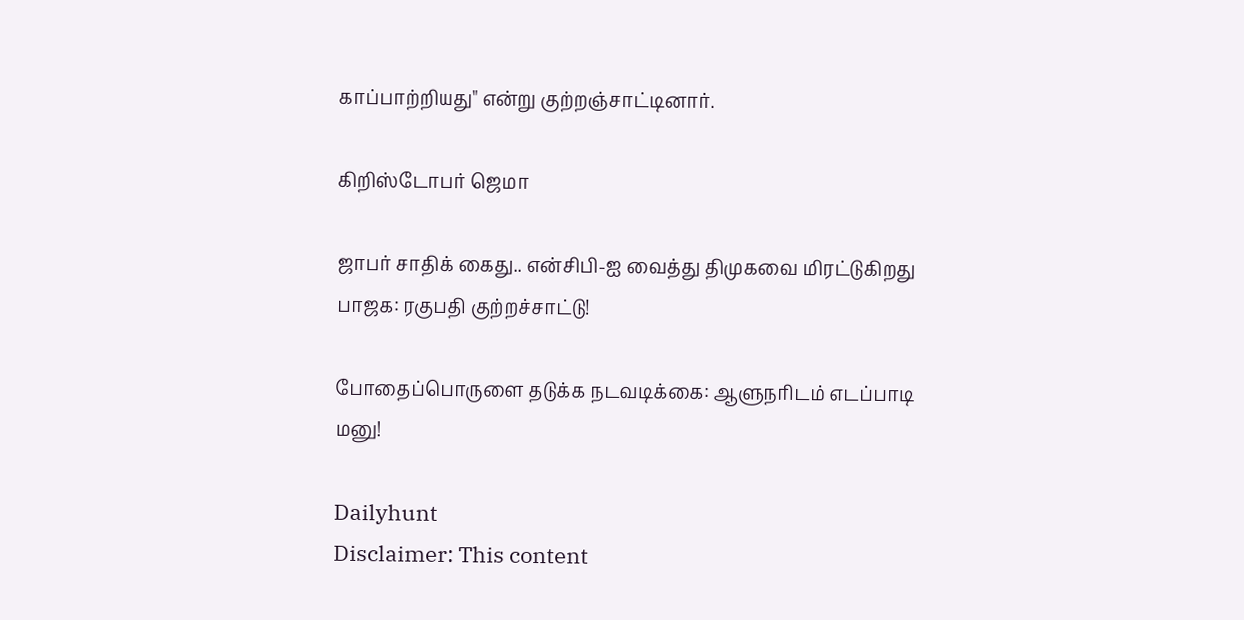காப்பாற்றியது" என்று குற்றஞ்சாட்டினார்.

கிறிஸ்டோபர் ஜெமா

ஜாபர் சாதிக் கைது.. என்சிபி-ஐ வைத்து திமுகவை மிரட்டுகிறது பாஜக: ரகுபதி குற்றச்சாட்டு!

போதைப்பொருளை தடுக்க நடவடிக்கை: ஆளுநரிடம் எடப்பாடி மனு!

Dailyhunt
Disclaimer: This content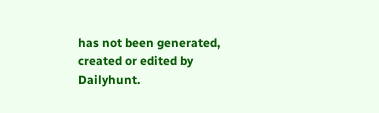has not been generated, created or edited by Dailyhunt.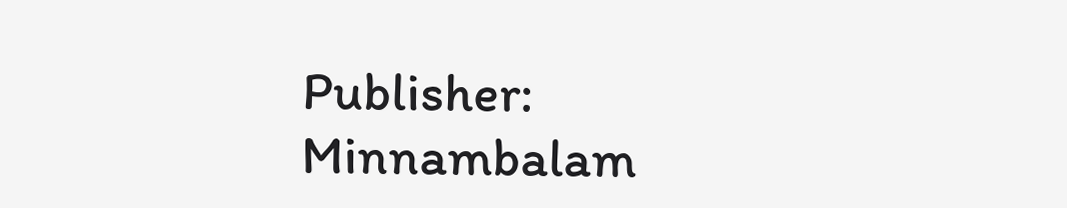Publisher: Minnambalam